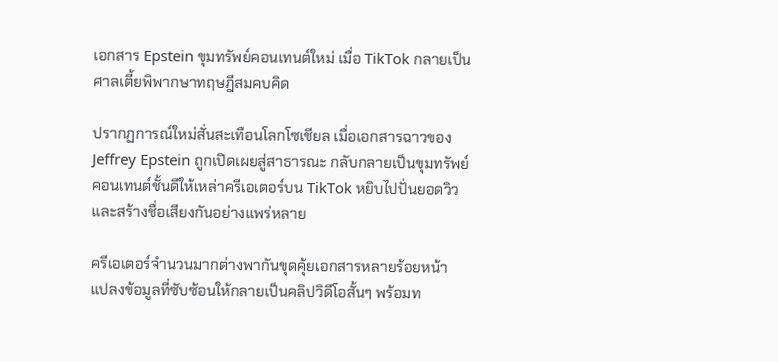เอกสาร Epstein ขุมทรัพย์คอนเทนต์ใหม่ เมื่อ TikTok กลายเป็นศาลเตี้ยพิพากษาทฤษฎีสมคบคิด

ปรากฏการณ์ใหม่สั่นสะเทือนโลกโซเชียล เมื่อเอกสารฉาวของ Jeffrey Epstein ถูกเปิดเผยสู่สาธารณะ กลับกลายเป็นขุมทรัพย์คอนเทนต์ชั้นดีให้เหล่าครีเอเตอร์บน TikTok หยิบไปปั่นยอดวิวและสร้างชื่อเสียงกันอย่างแพร่หลาย

ครีเอเตอร์จำนวนมากต่างพากันขุดคุ้ยเอกสารหลายร้อยหน้า แปลงข้อมูลที่ซับซ้อนให้กลายเป็นคลิปวิดีโอสั้นๆ พร้อมท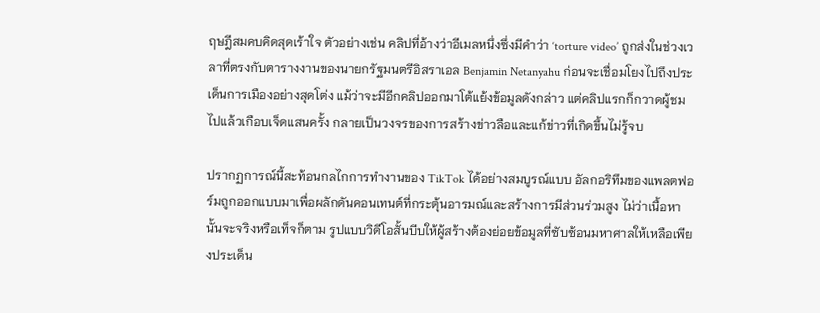ฤษฎีสมคบคิดสุดเร้าใจ ตัวอย่างเช่น คลิปที่อ้างว่าอีเมลหนึ่งซึ่งมีคำว่า ‘torture video’ ถูกส่งในช่วงเวลาที่ตรงกับตารางงานของนายกรัฐมนตรีอิสราเอล Benjamin Netanyahu ก่อนจะเชื่อมโยงไปถึงประเด็นการเมืองอย่างสุดโต่ง แม้ว่าจะมีอีกคลิปออกมาโต้แย้งข้อมูลดังกล่าว แต่คลิปแรกก็กวาดผู้ชมไปแล้วเกือบเจ็ดแสนครั้ง กลายเป็นวงจรของการสร้างข่าวลือและแก้ข่าวที่เกิดขึ้นไม่รู้จบ

ปรากฏการณ์นี้สะท้อนกลไกการทำงานของ TikTok ได้อย่างสมบูรณ์แบบ อัลกอริทึมของแพลตฟอร์มถูกออกแบบมาเพื่อผลักดันคอนเทนต์ที่กระตุ้นอารมณ์และสร้างการมีส่วนร่วมสูง ไม่ว่าเนื้อหานั้นจะจริงหรือเท็จก็ตาม รูปแบบวิดีโอสั้นบีบให้ผู้สร้างต้องย่อยข้อมูลที่ซับซ้อนมหาศาลให้เหลือเพียงประเด็น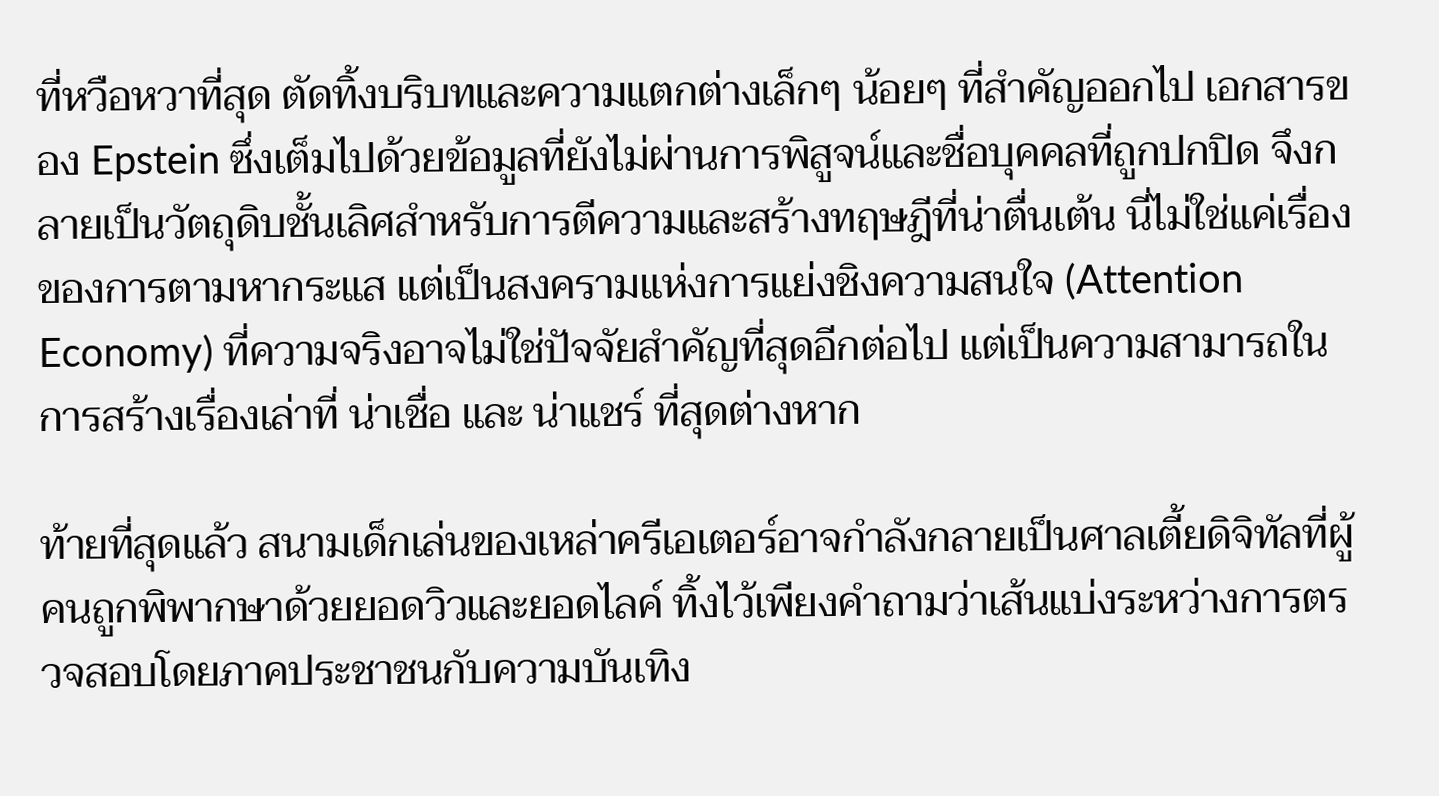ที่หวือหวาที่สุด ตัดทิ้งบริบทและความแตกต่างเล็กๆ น้อยๆ ที่สำคัญออกไป เอกสารของ Epstein ซึ่งเต็มไปด้วยข้อมูลที่ยังไม่ผ่านการพิสูจน์และชื่อบุคคลที่ถูกปกปิด จึงกลายเป็นวัตถุดิบชั้นเลิศสำหรับการตีความและสร้างทฤษฎีที่น่าตื่นเต้น นี่ไม่ใช่แค่เรื่องของการตามหากระแส แต่เป็นสงครามแห่งการแย่งชิงความสนใจ (Attention Economy) ที่ความจริงอาจไม่ใช่ปัจจัยสำคัญที่สุดอีกต่อไป แต่เป็นความสามารถในการสร้างเรื่องเล่าที่ น่าเชื่อ และ น่าแชร์ ที่สุดต่างหาก

ท้ายที่สุดแล้ว สนามเด็กเล่นของเหล่าครีเอเตอร์อาจกำลังกลายเป็นศาลเตี้ยดิจิทัลที่ผู้คนถูกพิพากษาด้วยยอดวิวและยอดไลค์ ทิ้งไว้เพียงคำถามว่าเส้นแบ่งระหว่างการตรวจสอบโดยภาคประชาชนกับความบันเทิง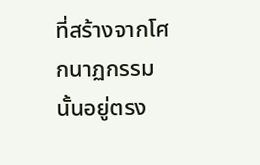ที่สร้างจากโศกนาฏกรรมนั้นอยู่ตรง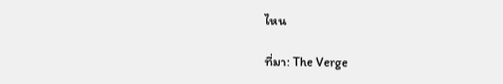ไหน

ที่มา: The Verge